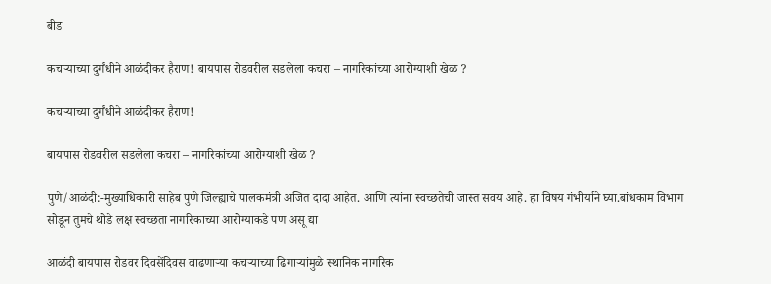बीड

कचऱ्याच्या दुर्गंधीने आळंदीकर हैराण! बायपास रोडवरील सडलेला कचरा – नागरिकांच्या आरोग्याशी खेळ ?

कचऱ्याच्या दुर्गंधीने आळंदीकर हैराण!

बायपास रोडवरील सडलेला कचरा – नागरिकांच्या आरोग्याशी खेळ ?

पुणे/आळंदी:-मुख्याधिकारी साहेब पुणे जिल्ह्याचे पालकमंत्री अजित दादा आहेत. आणि त्यांना स्वच्छतेची जास्त सवय आहे. हा विषय गंभीर्याने घ्या.बांधकाम विभाग सोडून तुमचे थोडे लक्ष स्वच्छता नागरिकाच्या आरोग्याकडे पण असू द्या

आळंदी बायपास रोडवर दिवसेंदिवस वाढणाऱ्या कचऱ्याच्या ढिगाऱ्यांमुळे स्थानिक नागरिक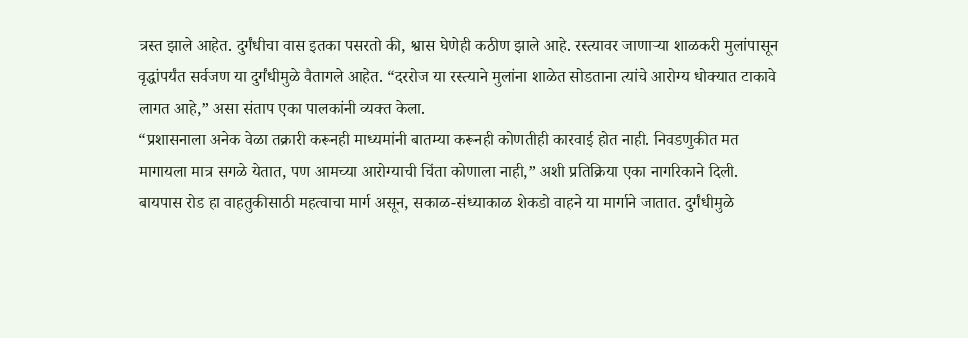त्रस्त झाले आहेत. दुर्गंधीचा वास इतका पसरतो की, श्वास घेणेही कठीण झाले आहे. रस्त्यावर जाणाऱ्या शाळकरी मुलांपासून वृद्धांपर्यंत सर्वजण या दुर्गंधीमुळे वैतागले आहेत. “दररोज या रस्त्याने मुलांना शाळेत सोडताना त्यांचे आरोग्य धोक्यात टाकावे लागत आहे,” असा संताप एका पालकांनी व्यक्त केला.
“प्रशासनाला अनेक वेळा तक्रारी करूनही माध्यमांनी बातम्या करूनही कोणतीही कारवाई होत नाही. निवडणुकीत मत मागायला मात्र सगळे येतात, पण आमच्या आरोग्याची चिंता कोणाला नाही,” अशी प्रतिक्रिया एका नागरिकाने दिली.
बायपास रोड हा वाहतुकीसाठी महत्वाचा मार्ग असून, सकाळ-संध्याकाळ शेकडो वाहने या मार्गाने जातात. दुर्गंधीमुळे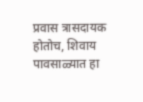प्रवास त्रासदायक होतोच, शिवाय पावसाळ्यात हा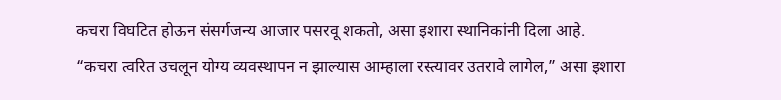कचरा विघटित होऊन संसर्गजन्य आजार पसरवू शकतो, असा इशारा स्थानिकांनी दिला आहे.
“कचरा त्वरित उचलून योग्य व्यवस्थापन न झाल्यास आम्हाला रस्त्यावर उतरावे लागेल,” असा इशारा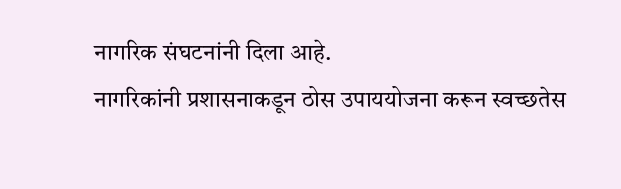नागरिक संघटनांनी दिला आहे.
नागरिकांनी प्रशासनाकडून ठोस उपाययोजना करून स्वच्छतेस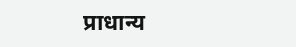प्राधान्य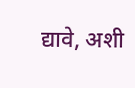द्यावे, अशी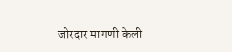जोरदार मागणी केली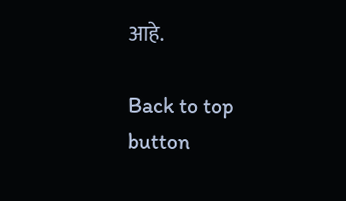आहे.

Back to top button